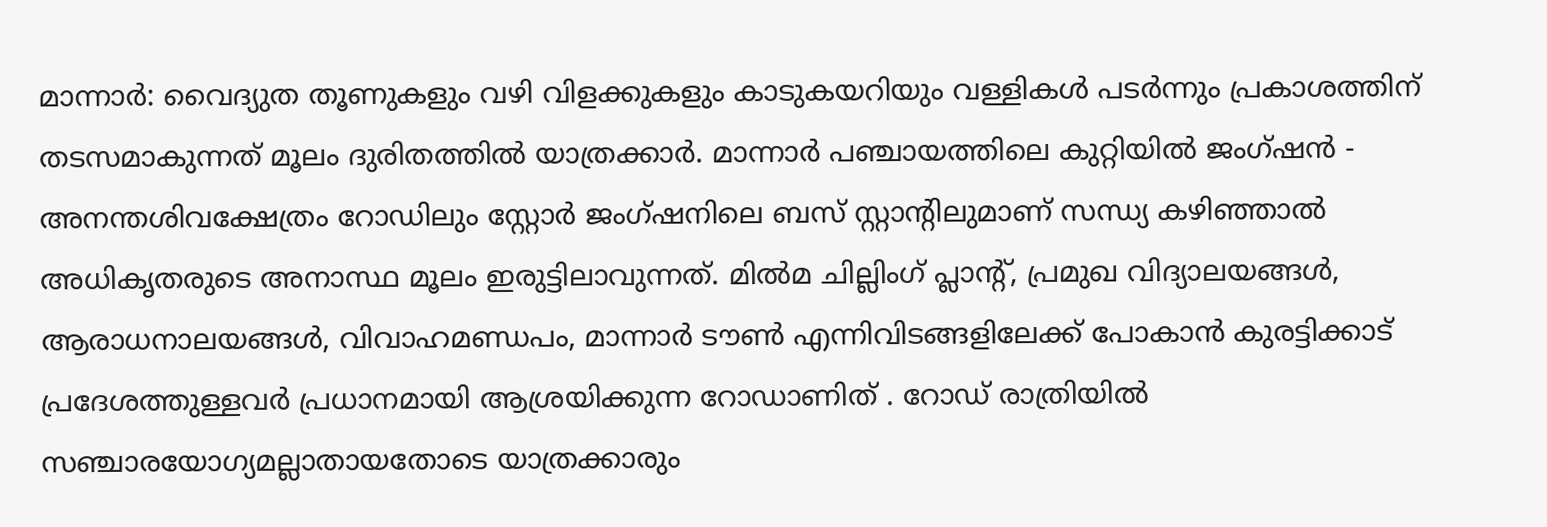മാന്നാർ: വൈദ്യുത തൂണുകളും വഴി വിളക്കുകളും കാടുകയറിയും വള്ളികൾ പടർന്നും പ്രകാശത്തിന് തടസമാകുന്നത് മൂലം ദുരിതത്തിൽ യാത്രക്കാർ. മാന്നാർ പഞ്ചായത്തിലെ കുറ്റിയിൽ ജംഗ്ഷൻ - അനന്തശിവക്ഷേത്രം റോഡിലും സ്റ്റോർ ജംഗ്ഷനിലെ ബസ് സ്റ്റാന്റിലുമാണ് സന്ധ്യ കഴിഞ്ഞാൽ അധികൃതരുടെ അനാസ്ഥ മൂലം ഇരുട്ടിലാവുന്നത്. മിൽമ ചില്ലിംഗ് പ്ലാന്റ്, പ്രമുഖ വിദ്യാലയങ്ങൾ, ആരാധനാലയങ്ങൾ, വിവാഹമണ്ഡപം, മാന്നാർ ടൗൺ എന്നിവിടങ്ങളിലേക്ക് പോകാൻ കുരട്ടിക്കാട് പ്രദേശത്തുള്ളവർ പ്രധാനമായി ആശ്രയിക്കുന്ന റോഡാണിത് . റോഡ് രാത്രിയിൽ സഞ്ചാരയോഗ്യമല്ലാതായതോടെ യാത്രക്കാരും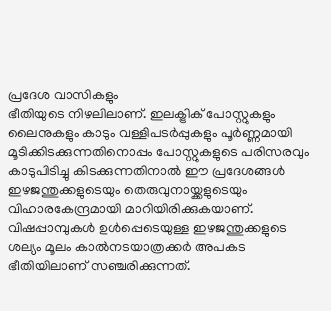പ്രദേശ വാസികളും
ഭീതിയുടെ നിഴലിലാണ്. ഇലക്ട്രിക് പോസ്റ്റുകളും ലൈനുകളും കാടും വള്ളിപടർപ്പുകളും പൂർണ്ണമായി മൂടിക്കിടക്കുന്നതിനൊപ്പം പോസ്റ്റുകളുടെ പരിസരവും കാടുപിടിച്ചു കിടക്കുന്നതിനാൽ ഈ പ്രദേശങ്ങൾ ഇഴജന്തുക്കളുടെയും തെരുവുനായ്ക്കളുടെയും വിഹാരകേന്ദ്രമായി മാറിയിരിക്കുകയാണ്. വിഷപ്പാമ്പുകൾ ഉൾപ്പെടെയുള്ള ഇഴജന്തുക്കളുടെ ശല്യം മൂലം കാൽനടയാത്രക്കർ അപകട ഭീതിയിലാണ് സഞ്ചരിക്കുന്നത്.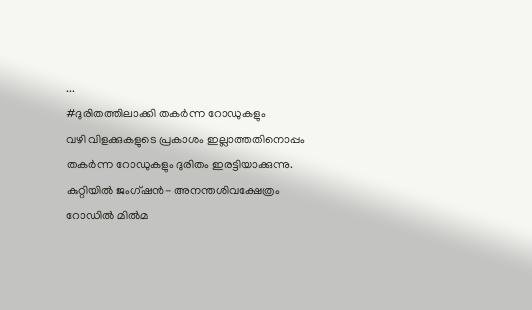...
#ദുരിതത്തിലാക്കി തകർന്ന റോഡുകളും
വഴി വിളക്കുകളുടെ പ്രകാശം ഇല്ലാത്തതിനൊപ്പം തകർന്ന റോഡുകളും ദുരിതം ഇരട്ടിയാക്കുന്നു. കുറ്റിയിൽ ജംഗ്ഷൻ- അനന്തശിവക്ഷേത്രം റോഡിൽ മിൽമ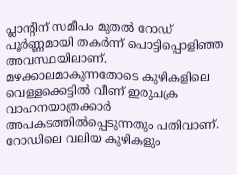പ്ലാന്റിന് സമീപം മുതൽ റോഡ് പൂർണ്ണമായി തകർന്ന് പൊട്ടിപ്പൊളിഞ്ഞ അവസ്ഥയിലാണ്. മഴക്കാലമാകുന്നതോടെ കുഴികളിലെ വെള്ളക്കെട്ടിൽ വീണ് ഇരുചക്ര വാഹനയാത്രക്കാർ അപകടത്തിൽപ്പെടുന്നതും പതിവാണ്. റോഡിലെ വലിയ കുഴികളും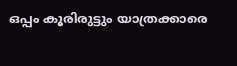ഒപ്പം കൂരിരുട്ടും യാത്രക്കാരെ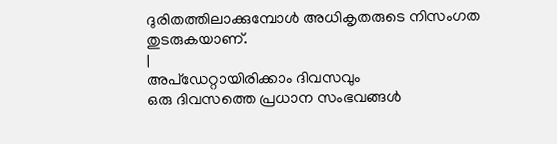ദുരിതത്തിലാക്കുമ്പോൾ അധികൃതരുടെ നിസംഗത തുടരുകയാണ്.
|
അപ്ഡേറ്റായിരിക്കാം ദിവസവും
ഒരു ദിവസത്തെ പ്രധാന സംഭവങ്ങൾ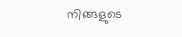നിങ്ങളുടെ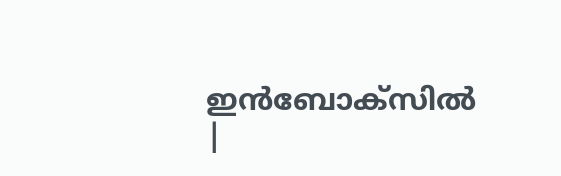ഇൻബോക്സിൽ |